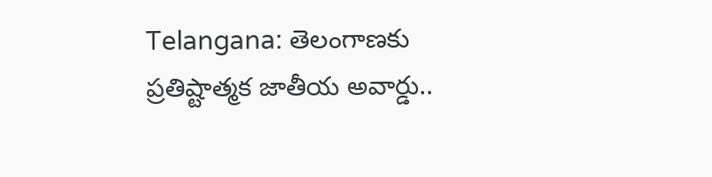Telangana: తెలంగాణకు ప్రతిష్టాత్మక జాతీయ అవార్డు..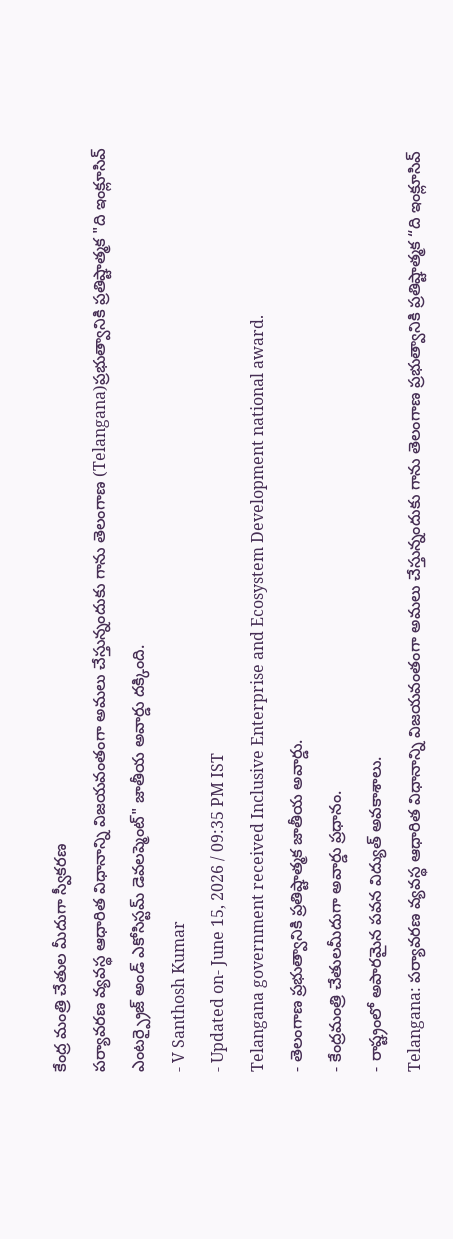కేంద్ర మంత్రి చేతుల మీదుగా స్వీకరణ
పర్యావరణ వ్యవస్థ ఆధారిత విధానాన్ని విజయవంతంగా అమలు చేస్తున్నందుకు గాను తెలంగాణ (Telangana)ప్రభుత్వానికి ప్రతిష్టాత్మక "ది ఇంక్లూసివ్ ఎంటర్ప్రైజ్ అండ్ ఎకోసిస్టమ్ డెవలప్మెంట్" జాతీయ అవార్డు దక్కింది.
- V Santhosh Kumar
- Updated on- June 15, 2026 / 09:35 PM IST
Telangana government received Inclusive Enterprise and Ecosystem Development national award.
- తెలంగాణ ప్రభుత్వానికి ప్రతిష్టాత్మక జాతీయ అవార్డు.
- కేంద్రమంత్రి చేతులమీదుగా అవార్డు ప్రధానం.
- రాష్ట్రంలో అపారమైన పవన విద్యుత్ అవకాశాలు.
Telangana: పర్యావరణ వ్యవస్థ ఆధారిత విధానాన్ని విజయవంతంగా అమలు చేస్తున్నందుకు గాను తెలంగాణ ప్రభుత్వానికి ప్రతిష్టాత్మక “ది ఇంక్లూసివ్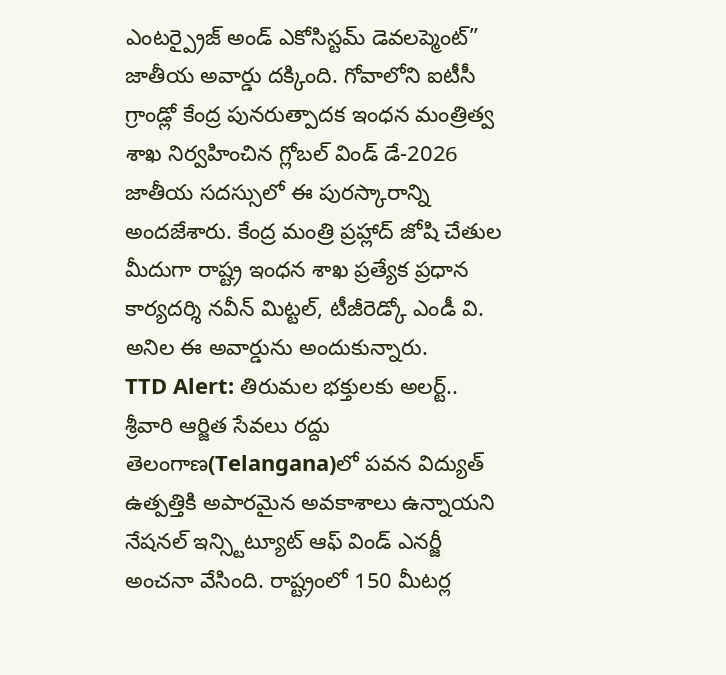ఎంటర్ప్రైజ్ అండ్ ఎకోసిస్టమ్ డెవలప్మెంట్” జాతీయ అవార్డు దక్కింది. గోవాలోని ఐటీసీ గ్రాండ్లో కేంద్ర పునరుత్పాదక ఇంధన మంత్రిత్వ శాఖ నిర్వహించిన గ్లోబల్ విండ్ డే-2026 జాతీయ సదస్సులో ఈ పురస్కారాన్ని అందజేశారు. కేంద్ర మంత్రి ప్రహ్లాద్ జోషి చేతుల మీదుగా రాష్ట్ర ఇంధన శాఖ ప్రత్యేక ప్రధాన కార్యదర్శి నవీన్ మిట్టల్, టీజీరెడ్కో ఎండీ వి. అనిల ఈ అవార్డును అందుకున్నారు.
TTD Alert: తిరుమల భక్తులకు అలర్ట్.. శ్రీవారి ఆర్జిత సేవలు రద్దు
తెలంగాణ(Telangana)లో పవన విద్యుత్ ఉత్పత్తికి అపారమైన అవకాశాలు ఉన్నాయని నేషనల్ ఇన్స్టిట్యూట్ ఆఫ్ విండ్ ఎనర్జీ అంచనా వేసింది. రాష్ట్రంలో 150 మీటర్ల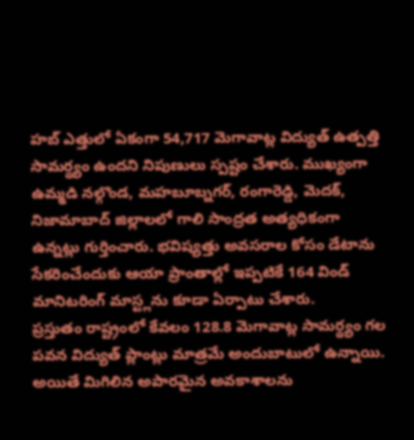హబ్ ఎత్తులో ఏకంగా 54,717 మెగావాట్ల విద్యుత్ ఉత్పత్తి సామర్థ్యం ఉందని నిపుణులు స్పష్టం చేశారు. ముఖ్యంగా ఉమ్మడి నల్గొండ, మహబూబ్నగర్, రంగారెడ్డి, మెదక్, నిజామాబాద్ జిల్లాలలో గాలి సాంద్రత అత్యధికంగా ఉన్నట్లు గుర్తించారు. భవిష్యత్తు అవసరాల కోసం డేటాను సేకరించేందుకు ఆయా ప్రాంతాల్లో ఇప్పటికే 164 విండ్ మానిటరింగ్ మాస్ట్లను కూడా ఏర్పాటు చేశారు.
ప్రస్తుతం రాష్ట్రంలో కేవలం 128.8 మెగావాట్ల సామర్థ్యం గల పవన విద్యుత్ ప్లాంట్లు మాత్రమే అందుబాటులో ఉన్నాయి. అయితే మిగిలిన అపారమైన అవకాశాలను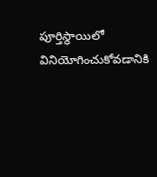పూర్తిస్థాయిలో వినియోగించుకోవడానికి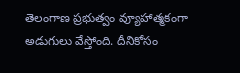తెలంగాణ ప్రభుత్వం వ్యూహాత్మకంగా అడుగులు వేస్తోంది. దీనికోసం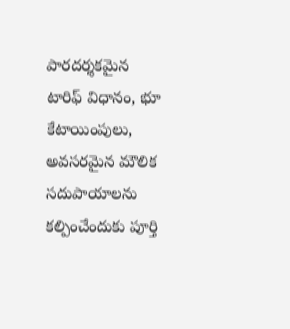పారదర్శకమైన టారిఫ్ విధానం, భూ కేటాయింపులు, అవసరమైన మౌలిక సదుపాయాలను కల్పించేందుకు పూర్తి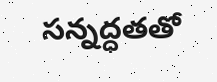సన్నద్ధతతో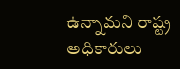ఉన్నామని రాష్ట్ర అధికారులు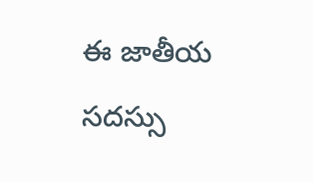ఈ జాతీయ సదస్సు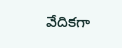వేదికగా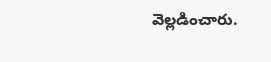వెల్లడించారు.